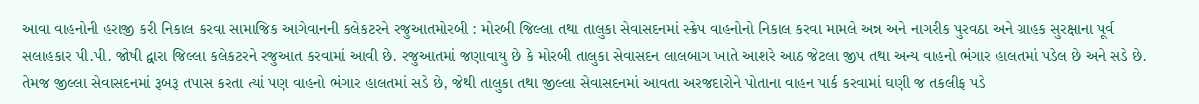આવા વાહનોની હરાજી કરી નિકાલ કરવા સામાજિક આગેવાનની કલેકટરને રજુઆતમોરબી : મોરબી જિલ્લા તથા તાલુકા સેવાસદનમાં સ્ક્રેપ વાહનોનો નિકાલ કરવા મામલે અન્ન અને નાગરીક પુરવઠા અને ગ્રાહક સુરક્ષાના પૂર્વ સલાહકાર પી.પી. જોષી દ્વારા જિલ્લા કલેકટરને રજુઆત કરવામાં આવી છે. રજુઆતમાં જણાવાયુ છે કે મોરબી તાલુકા સેવાસદન લાલબાગ ખાતે આશરે આઠ જેટલા જીપ તથા અન્ય વાહનો ભંગાર હાલતમાં પડેલ છે અને સડે છે. તેમજ જીલ્લા સેવાસદનમાં રૂબરૂ તપાસ કરતા ત્યાં પણ વાહનો ભંગાર હાલતમાં સડે છે, જેથી તાલુકા તથા જીલ્લા સેવાસદનમાં આવતા અરજદારોને પોતાના વાહન પાર્ક કરવામાં ઘણી જ તકલીફ પડે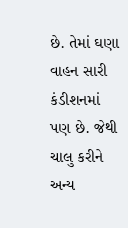છે. તેમાં ઘણા વાહન સારી કંડીશનમાં પણ છે. જેથી ચાલુ કરીને અન્ય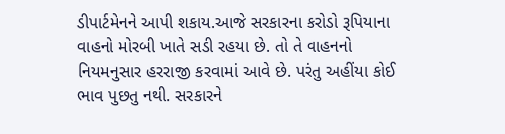ડીપાર્ટમેનને આપી શકાય.આજે સરકારના કરોડો રૂપિયાના વાહનો મોરબી ખાતે સડી રહયા છે. તો તે વાહનનો નિયમનુસાર હરરાજી કરવામાં આવે છે. પરંતુ અહીંયા કોઈ ભાવ પુછતુ નથી. સરકારને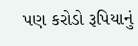પણ કરોડો રૂપિયાનું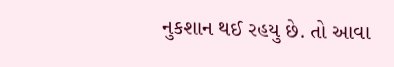નુકશાન થઈ રહયુ છે. તો આવા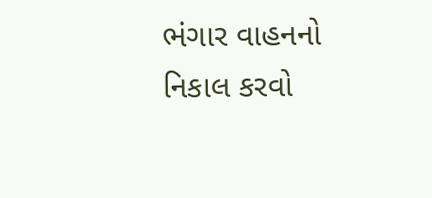ભંગાર વાહનનો નિકાલ કરવો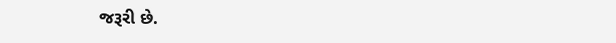જરૂરી છે.